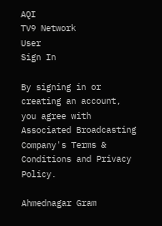AQI
TV9 Network
User
Sign In

By signing in or creating an account, you agree with Associated Broadcasting Company's Terms & Conditions and Privacy Policy.

Ahmednagar Gram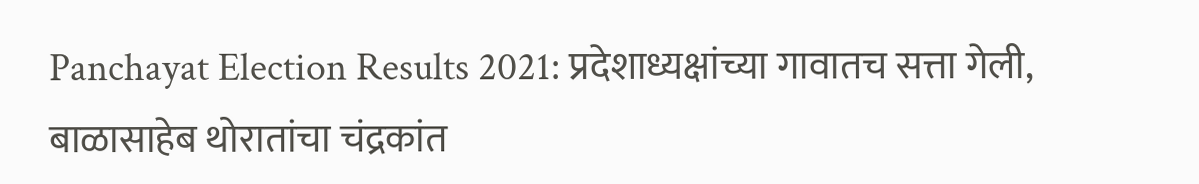Panchayat Election Results 2021: प्रदेशाध्यक्षांच्या गावातच सत्ता गेली, बाळासाहेब थोरातांचा चंद्रकांत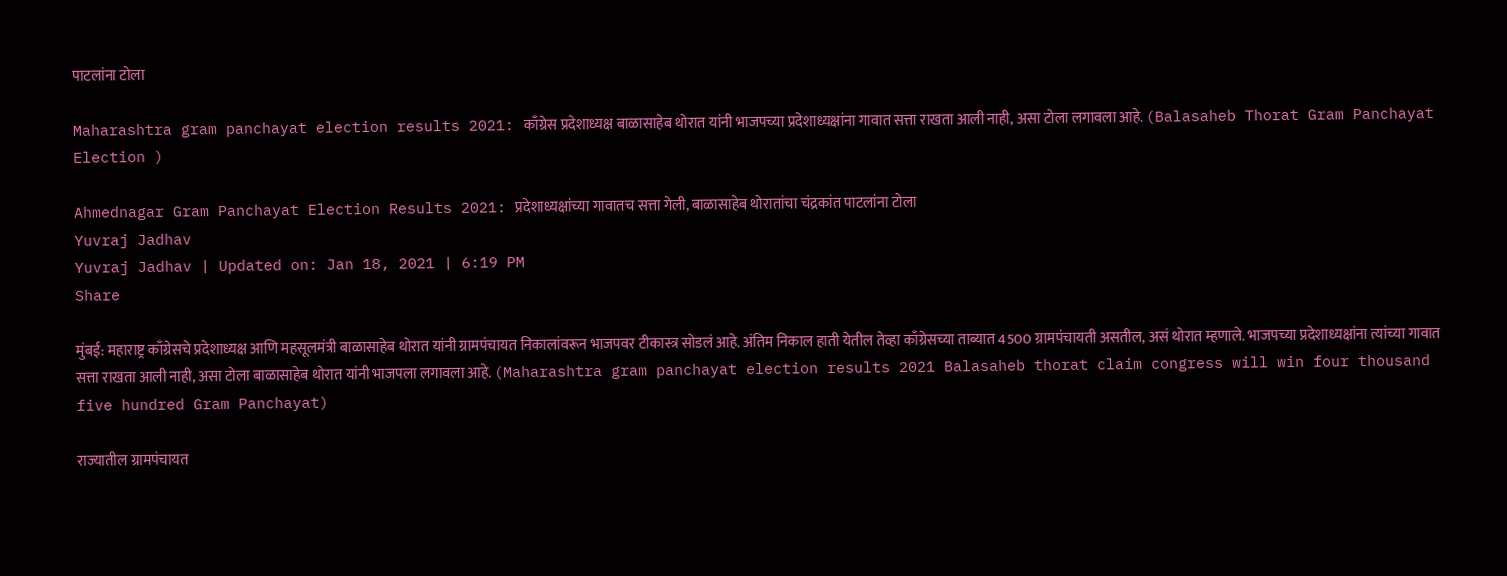पाटलांना टोला

Maharashtra gram panchayat election results 2021: काँग्रेस प्रदेशाध्यक्ष बाळासाहेब थोरात यांनी भाजपच्या प्रदेशाध्यक्षांना गावात सत्ता राखता आली नाही, असा टोला लगावला आहे. (Balasaheb Thorat Gram Panchayat Election )

Ahmednagar Gram Panchayat Election Results 2021: प्रदेशाध्यक्षांच्या गावातच सत्ता गेली, बाळासाहेब थोरातांचा चंद्रकांत पाटलांना टोला
Yuvraj Jadhav
Yuvraj Jadhav | Updated on: Jan 18, 2021 | 6:19 PM
Share

मुंबई: महाराष्ट्र काँग्रेसचे प्रदेशाध्यक्ष आणि महसूलमंत्री बाळासाहेब थोरात यांनी ग्रामपंचायत निकालांवरून भाजपवर टीकास्त्र सोडलं आहे. अंतिम निकाल हाती येतील तेव्हा काँग्रेसच्या ताब्यात 4500 ग्रामपंचायती असतील, असं थोरात म्हणाले. भाजपच्या प्रदेशाध्यक्षांना त्यांच्या गावात सत्ता राखता आली नाही, असा टोला बाळासाहेब थोरात यांनी भाजपला लगावला आहे. (Maharashtra gram panchayat election results 2021 Balasaheb thorat claim congress will win four thousand five hundred Gram Panchayat)

राज्यातील ग्रामपंचायत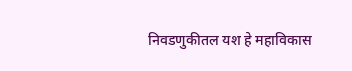निवडणुकीतल यश हे महाविकास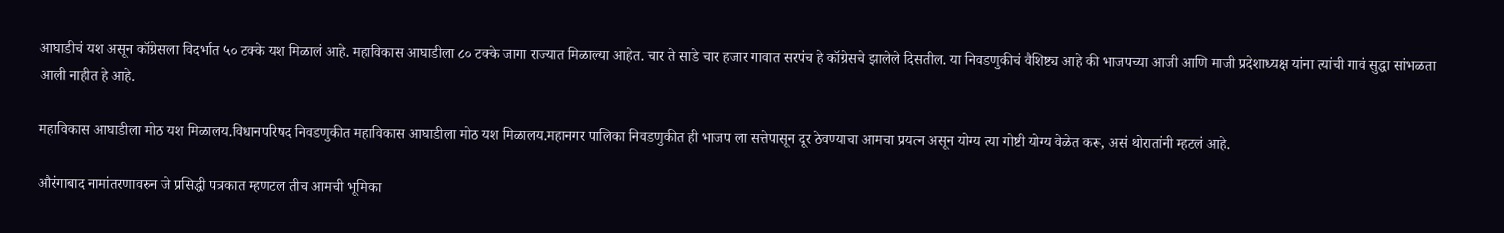आघाडीच‌ं यश असून कॉग्रेसला विदर्भात ५० टक्के ‌यश मिळालं आहे. महाविकास आघाडीला ८० टक्के ‌जागा राज्यात ‌मिळाल्या आहेत. चार ते साडे ‌चार हजार गावात सरपंच हे कॉग्रेसचे झालेले दिसतील. या निवडणुकीचं वैशिष्ट्य आहे की भाजपच्या आजी आणि माजी प्रदेशाध्यक्ष यांना त्यांची गावं सुद्धा सांभळता आली नाहीत हे आहे.

महाविकास आघाडीला मोठ यश मिळालय.विधानपरिषद निवडणुकीत महाविकास आघाडीला मोठ यश मिळालय.महानगर पालिका निवडणुकीत ही भाजप ला सत्तेपासून दूर ठेवण्याचा आमचा‌ प्रयत्न असून योग्य त्या गोष्टी योग्य वेळेत करू, असं थोरातांनी म्हटलं आहे.

औरंगाबाद नामांतरणावरुन जे प्रसिद्धी पत्रकात म्हणटल तीच आमची भूमिका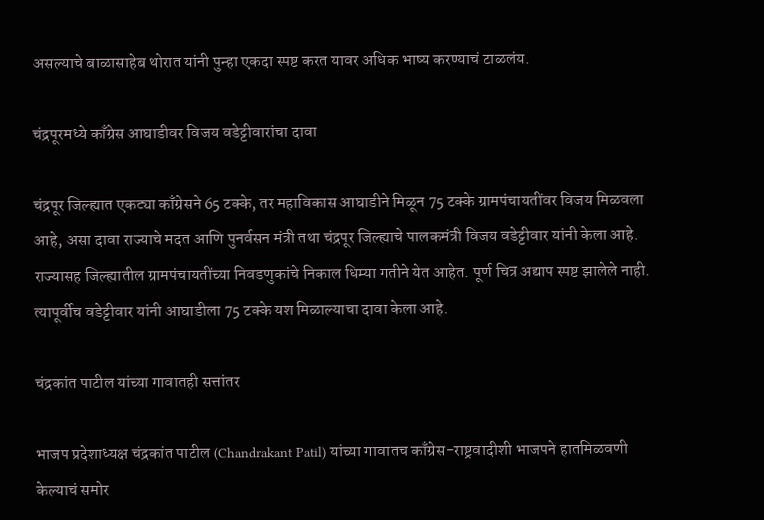असल्याचे‌ बाळासाहेब थोरात यांनी पुन्हा एकदा ‌स्पष्ट करत यावर अधिक भाष्य करण्याचं ‌टाळलंय.

चंद्रपूरमध्ये काँग्रेस आघाडीवर विजय वडेट्टीवारांचा दावा

चंद्रपूर जिल्ह्यात एकट्या काँग्रेसने 65 टक्के, तर महाविकास आघाडीने मिळून 75 टक्के ग्रामपंचायतींवर विजय मिळवला आहे, असा दावा राज्याचे मदत आणि पुनर्वसन मंत्री तथा चंद्रपूर जिल्ह्याचे पालकमंत्री विजय वडेट्टीवार यांनी केला आहे. राज्यासह जिल्ह्यातील ग्रामपंचायतींच्या निवडणुकांचे निकाल धिम्या गतीने येत आहेत. पूर्ण चित्र अद्याप स्पष्ट झालेले नाही. त्यापूर्वीच वडेट्टीवार यांनी आघाडीला 75 टक्के यश मिळाल्याचा दावा केला आहे.

चंद्रकांत पाटील यांच्या गावातही सत्तांतर

भाजप प्रदेशाध्यक्ष चंद्रकांत पाटील (Chandrakant Patil) यांच्या गावातच काँग्रेस-राष्ट्रवादीशी भाजपने हातमिळवणी केल्याचं समोर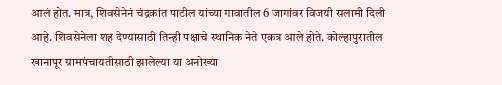आलं होत. मात्र, शिवसेनेनं चंद्रकांत पाटील यांच्या गावातील 6 जागांवर विजयी सलामी दिली आहे. शिवसेनेला शह देण्यासाठी तिन्ही पक्षाचे स्थानिक नेते एकत्र आले होते. कोल्हापुरातील खानापूर ग्रामपंचायतीसाठी झालेल्या या अनोख्या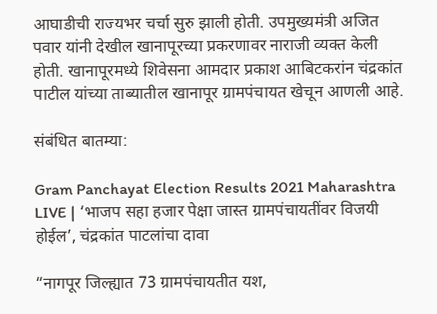आघाडीची राज्यभर चर्चा सुरु झाली होती. उपमुख्यमंत्री अजित पवार यांनी देखील खानापूरच्या प्रकरणावर नाराजी व्यक्त केली होती. खानापूरमध्ये शिवेसना आमदार प्रकाश आबिटकरांन चंद्रकांत पाटील यांच्या ताब्यातील खानापूर ग्रामपंचायत खेचून आणली आहे.

संबंधित बातम्या:

Gram Panchayat Election Results 2021 Maharashtra LIVE | ‘भाजप सहा हजार पेक्षा जास्त ग्रामपंचायतींवर विजयी होईल’, चंद्रकांत पाटलांचा दावा

“नागपूर जिल्ह्यात 73 ग्रामपंचायतीत यश,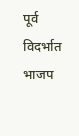पूर्व विदर्भात भाजप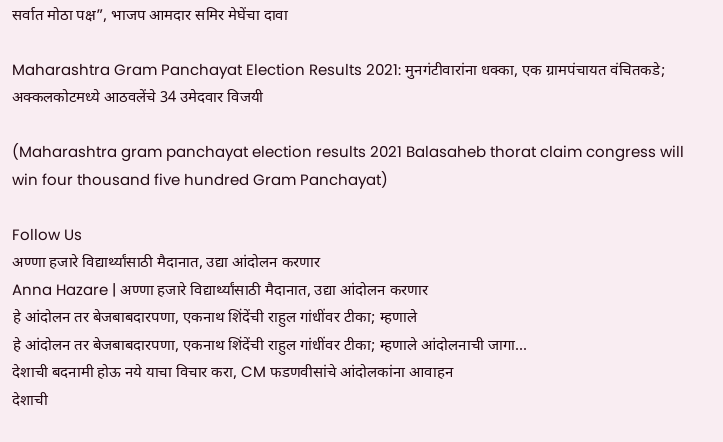सर्वात मोठा पक्ष”, भाजप आमदार समिर मेघेंचा दावा

Maharashtra Gram Panchayat Election Results 2021: मुनगंटीवारांना धक्का, एक ग्रामपंचायत वंचितकडे; अक्कलकोटमध्ये आठवलेंचे 34 उमेदवार विजयी

(Maharashtra gram panchayat election results 2021 Balasaheb thorat claim congress will win four thousand five hundred Gram Panchayat)

Follow Us
अण्णा हजारे विद्यार्थ्यांसाठी मैदानात, उद्या आंदोलन करणार
Anna Hazare | अण्णा हजारे विद्यार्थ्यांसाठी मैदानात, उद्या आंदोलन करणार
हे आंदोलन तर बेजबाबदारपणा, एकनाथ शिंदेंची राहुल गांधींवर टीका; म्हणाले
हे आंदोलन तर बेजबाबदारपणा, एकनाथ शिंदेंची राहुल गांधींवर टीका; म्हणाले आंदोलनाची जागा...
देशाची बदनामी होऊ नये याचा विचार करा, CM फडणवीसांचे आंदोलकांना आवाहन
देशाची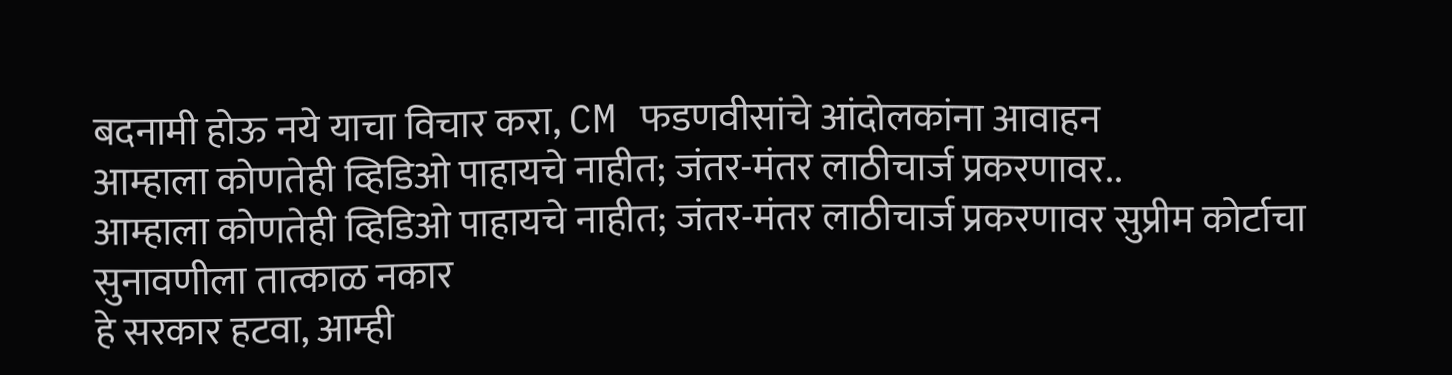बदनामी होऊ नये याचा विचार करा, CM फडणवीसांचे आंदोलकांना आवाहन
आम्हाला कोणतेही व्हिडिओ पाहायचे नाहीत; जंतर-मंतर लाठीचार्ज प्रकरणावर..
आम्हाला कोणतेही व्हिडिओ पाहायचे नाहीत; जंतर-मंतर लाठीचार्ज प्रकरणावर सुप्रीम कोर्टाचा सुनावणीला तात्काळ नकार
हे सरकार हटवा, आम्ही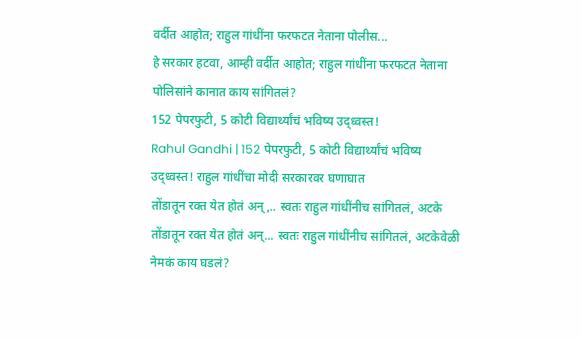वर्दीत आहोत; राहुल गांधींना फरफटत नेताना पोलीस...
हे सरकार हटवा, आम्ही वर्दीत आहोत; राहुल गांधींना फरफटत नेताना पोलिसांने कानात काय सांगितलं?
152 पेपरफुटी, 5 कोटी विद्यार्थ्यांचं भविष्य उद्ध्वस्त!
Rahul Gandhi | 152 पेपरफुटी, 5 कोटी विद्यार्थ्यांचं भविष्य उद्ध्वस्त! राहुल गांधींचा मोदी सरकारवर घणाघात
तोंडातून रक्त येत होतं अन्,.. स्वतः राहुल गांधींनीच सांगितलं, अटके
तोंडातून रक्त येत होतं अन्... स्वतः राहुल गांधींनीच सांगितलं, अटकेवेळी नेमकं काय घडलं?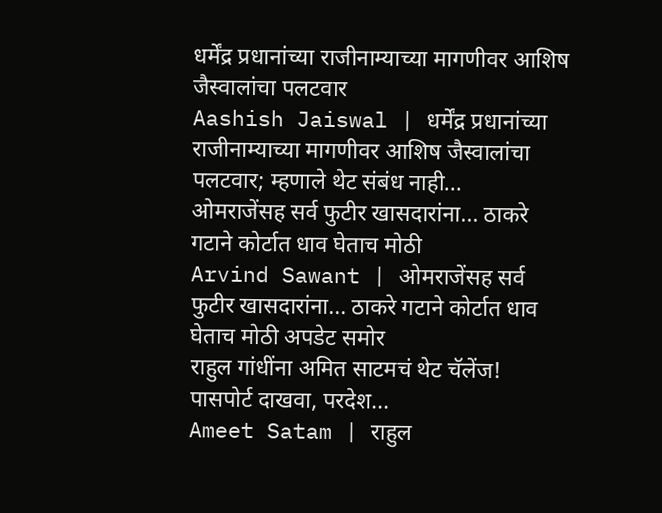धर्मेंद्र प्रधानांच्या राजीनाम्याच्या मागणीवर आशिष जैस्वालांचा पलटवार
Aashish Jaiswal | धर्मेंद्र प्रधानांच्या राजीनाम्याच्या मागणीवर आशिष जैस्वालांचा पलटवार; म्हणाले थेट संबंध नाही...
ओमराजेंसह सर्व फुटीर खासदारांना... ठाकरे गटाने कोर्टात धाव घेताच मोठी
Arvind Sawant | ओमराजेंसह सर्व फुटीर खासदारांना... ठाकरे गटाने कोर्टात धाव घेताच मोठी अपडेट समोर
राहुल गांधींना अमित साटमचं थेट चॅलेंज! पासपोर्ट दाखवा, परदेश...
Ameet Satam | राहुल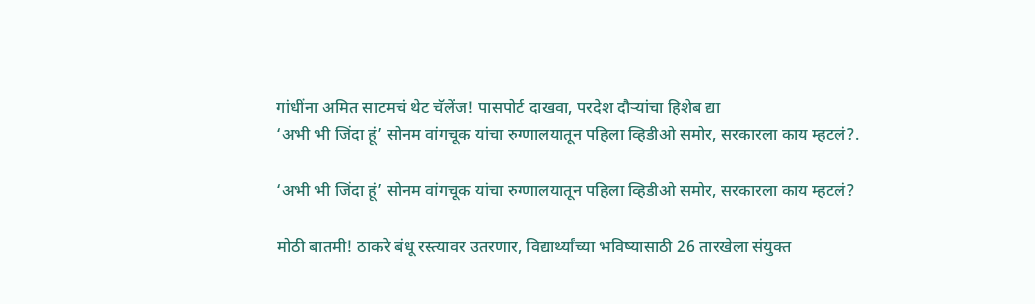गांधींना अमित साटमचं थेट चॅलेंज! पासपोर्ट दाखवा, परदेश दौऱ्यांचा हिशेब द्या
‘अभी भी जिंदा हूं’ सोनम वांगचूक यांचा रुग्णालयातून पहिला व्हिडीओ समोर, सरकारला काय म्हटलं?.

‘अभी भी जिंदा हूं’ सोनम वांगचूक यांचा रुग्णालयातून पहिला व्हिडीओ समोर, सरकारला काय म्हटलं?

मोठी बातमी! ठाकरे बंधू रस्त्यावर उतरणार, विद्यार्थ्यांच्या भविष्यासाठी 26 तारखेला संयुक्त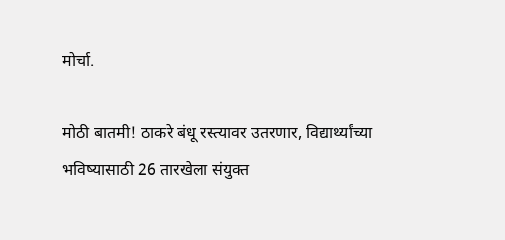मोर्चा.

मोठी बातमी! ठाकरे बंधू रस्त्यावर उतरणार, विद्यार्थ्यांच्या भविष्यासाठी 26 तारखेला संयुक्त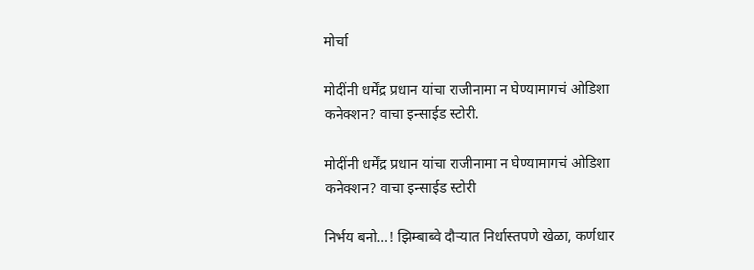मोर्चा

मोदींनी धर्मेंद्र प्रधान यांचा राजीनामा न घेण्यामागचं ओडिशा कनेक्शन? वाचा इन्साईड स्टोरी.

मोदींनी धर्मेंद्र प्रधान यांचा राजीनामा न घेण्यामागचं ओडिशा कनेक्शन? वाचा इन्साईड स्टोरी

निर्भय बनो…! झिम्बाब्वे दौऱ्यात निर्धास्तपणे खेळा, कर्णधार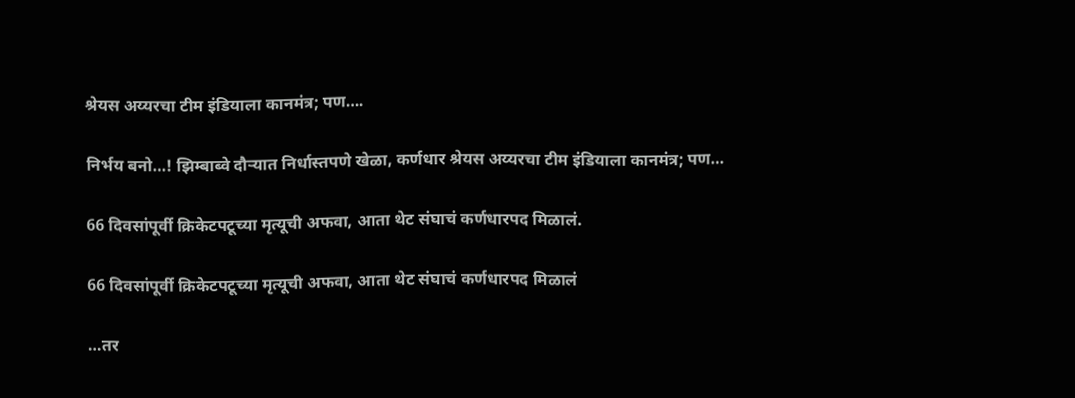श्रेयस अय्यरचा टीम इंडियाला कानमंत्र; पण….

निर्भय बनो…! झिम्बाब्वे दौऱ्यात निर्धास्तपणे खेळा, कर्णधार श्रेयस अय्यरचा टीम इंडियाला कानमंत्र; पण…

66 दिवसांपूर्वी क्रिकेटपटूच्या मृत्यूची अफवा, आता थेट संघाचं कर्णधारपद मिळालं.

66 दिवसांपूर्वी क्रिकेटपटूच्या मृत्यूची अफवा, आता थेट संघाचं कर्णधारपद मिळालं

…तर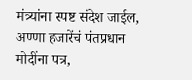मंत्र्यांना स्पष्ट संदेश जाईल, अण्णा हजारेंचं पंतप्रधान मोदींना पत्र,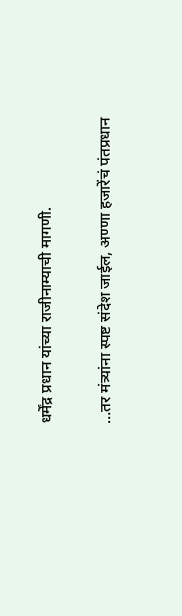धर्मेंद्र प्रधान यांच्या राजीनाम्याची मागणी.

…तर मंत्र्यांना स्पष्ट संदेश जाईल, अण्णा हजारेंचं पंतप्रधान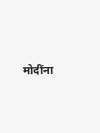मोदींना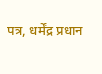पत्र, धर्मेंद्र प्रधान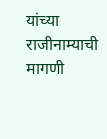यांच्या राजीनाम्याची मागणी